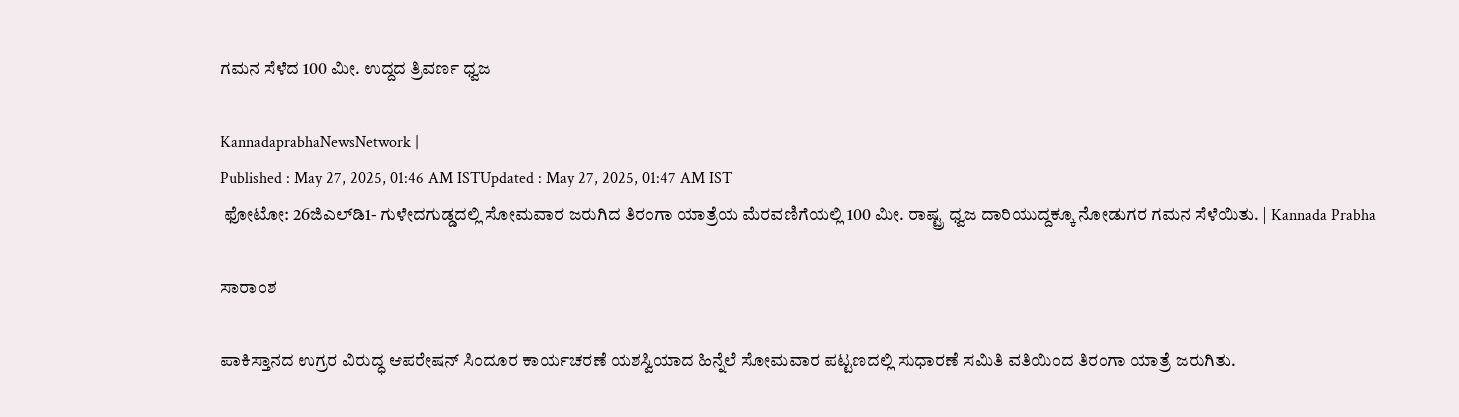ಗಮನ ಸೆಳೆದ 100 ಮೀ. ಉದ್ದದ ತ್ರಿವರ್ಣ ಧ್ವಜ

KannadaprabhaNewsNetwork |
Published : May 27, 2025, 01:46 AM ISTUpdated : May 27, 2025, 01:47 AM IST
 ಫೋಟೋ: 26ಜಿಎಲ್‌ಡಿ1- ಗುಳೇದಗುಡ್ಡದಲ್ಲಿ ಸೋಮವಾರ ಜರುಗಿದ ತಿರಂಗಾ ಯಾತ್ರೆಯ ಮೆರವಣಿಗೆಯಲ್ಲಿ 100 ಮೀ. ರಾಷ್ಟ್ರ ಧ್ವಜ ದಾರಿಯುದ್ದಕ್ಕೂ ನೋಡುಗರ ಗಮನ ಸೆಳೆಯಿತು. | Kannada Prabha

ಸಾರಾಂಶ

ಪಾಕಿಸ್ತಾನದ ಉಗ್ರರ ವಿರುದ್ಧ ಆಪರೇಷನ್ ಸಿಂದೂರ ಕಾರ್ಯಚರಣೆ ಯಶಸ್ವಿಯಾದ ಹಿನ್ನೆಲೆ ಸೋಮವಾರ ಪಟ್ಟಣದಲ್ಲಿ ಸುಧಾರಣೆ ಸಮಿತಿ ವತಿಯಿಂದ ತಿರಂಗಾ ಯಾತ್ರೆ ಜರುಗಿತು.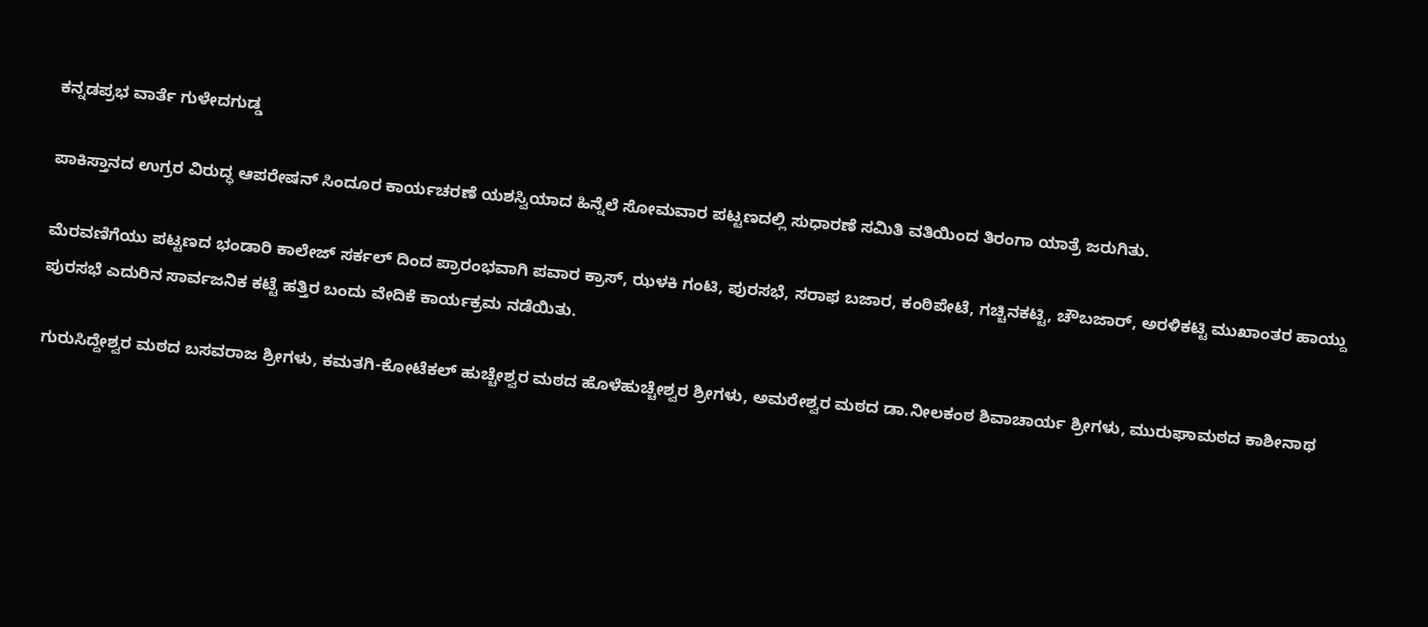ಕನ್ನಡಪ್ರಭ ವಾರ್ತೆ ಗುಳೇದಗುಡ್ಡ

ಪಾಕಿಸ್ತಾನದ ಉಗ್ರರ ವಿರುದ್ಧ ಆಪರೇಷನ್ ಸಿಂದೂರ ಕಾರ್ಯಚರಣೆ ಯಶಸ್ವಿಯಾದ ಹಿನ್ನೆಲೆ ಸೋಮವಾರ ಪಟ್ಟಣದಲ್ಲಿ ಸುಧಾರಣೆ ಸಮಿತಿ ವತಿಯಿಂದ ತಿರಂಗಾ ಯಾತ್ರೆ ಜರುಗಿತು.

ಮೆರವಣಿಗೆಯು ಪಟ್ಟಣದ ಭಂಡಾರಿ ಕಾಲೇಜ್‌ ಸರ್ಕಲ್ ದಿಂದ ಪ್ರಾರಂಭವಾಗಿ ಪವಾರ ಕ್ರಾಸ್, ಝಳಕಿ ಗಂಟಿ, ಪುರಸಭೆ, ಸರಾಫ ಬಜಾರ, ಕಂಠಿಪೇಟೆ, ಗಚ್ಚಿನಕಟ್ಟಿ, ಚೌಬಜಾರ್‌, ಅರಳಿಕಟ್ಟಿ ಮುಖಾಂತರ ಹಾಯ್ದು ಪುರಸಭೆ ಎದುರಿನ ಸಾರ್ವಜನಿಕ ಕಟ್ಟೆ ಹತ್ತಿರ ಬಂದು ವೇದಿಕೆ ಕಾರ್ಯಕ್ರಮ ನಡೆಯಿತು.

ಗುರುಸಿದ್ದೇಶ್ವರ ಮಠದ ಬಸವರಾಜ ಶ್ರೀಗಳು, ಕಮತಗಿ-ಕೋಟೆಕಲ್ ಹುಚ್ಚೇಶ್ವರ ಮಠದ ಹೊಳೆಹುಚ್ಚೇಶ್ವರ ಶ್ರೀಗಳು, ಅಮರೇಶ್ವರ ಮಠದ ಡಾ.ನೀಲಕಂಠ ಶಿವಾಚಾರ್ಯ ಶ್ರೀಗಳು, ಮುರುಘಾಮಠದ ಕಾಶೀನಾಥ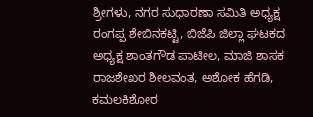ಶ್ರೀಗಳು, ನಗರ ಸುಧಾರಣಾ ಸಮಿತಿ ಅಧ್ಯಕ್ಷ ರಂಗಪ್ಪ ಶೇಬಿನಕಟ್ಟಿ, ಬಿಜೆಪಿ ಜಿಲ್ಲಾ ಘಟಕದ ಅಧ್ಯಕ್ಷ ಶಾಂತಗೌಡ ಪಾಟೀಲ, ಮಾಜಿ ಶಾಸಕ ರಾಜಶೇಖರ ಶೀಲವಂತ, ಅಶೋಕ ಹೆಗಡಿ, ಕಮಲಕಿಶೋರ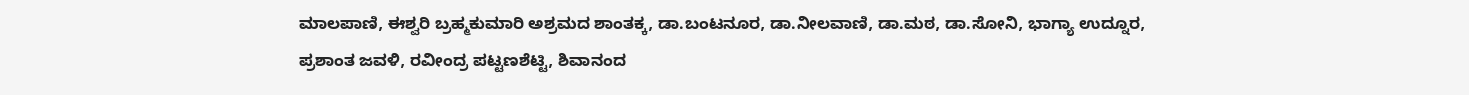ಮಾಲಪಾಣಿ, ಈಶ್ವರಿ ಬ್ರಹ್ಮಕುಮಾರಿ ಅಶ್ರಮದ ಶಾಂತಕ್ಕ, ಡಾ.ಬಂಟನೂರ, ಡಾ.ನೀಲವಾಣಿ, ಡಾ.ಮಠ, ಡಾ.ಸೋನಿ, ಭಾಗ್ಯಾ ಉದ್ನೂರ, ಪ್ರಶಾಂತ ಜವಳಿ, ರವೀಂದ್ರ ಪಟ್ಟಣಶೆಟ್ಟಿ, ಶಿವಾನಂದ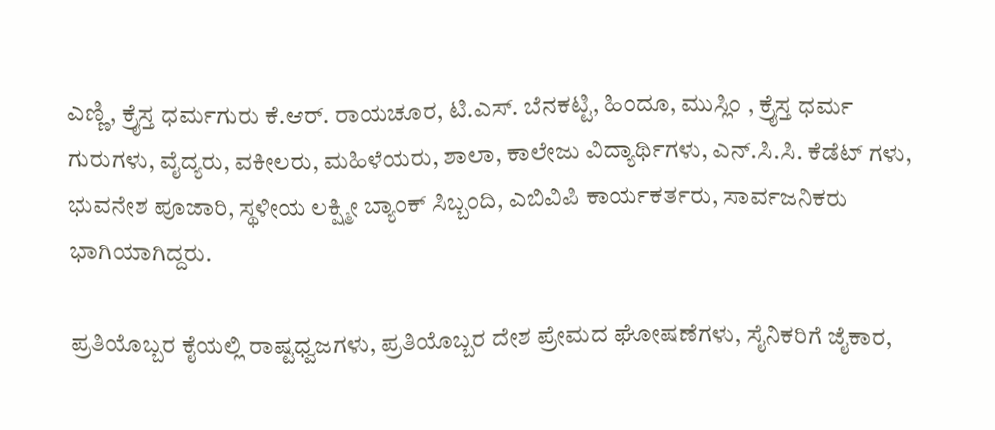ಎಣ್ಣಿ, ಕ್ರೈಸ್ತ ಧರ್ಮಗುರು ಕೆ.ಆರ್. ರಾಯಚೂರ, ಟಿ.ಎಸ್. ಬೆನಕಟ್ಟಿ, ಹಿಂದೂ, ಮುಸ್ಲಿಂ , ಕ್ರೈಸ್ತ ಧರ್ಮ ಗುರುಗಳು, ವೈದ್ಯರು, ವಕೀಲರು, ಮಹಿಳೆಯರು, ಶಾಲಾ, ಕಾಲೇಜು ವಿದ್ಯಾರ್ಥಿಗಳು, ಎನ್.ಸಿ.ಸಿ. ಕೆಡೆಟ್ ಗಳು, ಭುವನೇಶ ಪೂಜಾರಿ, ಸ್ಥಳೀಯ ಲಕ್ಷ್ಮೀ ಬ್ಯಾಂಕ್ ಸಿಬ್ಬಂದಿ, ಎಬಿವಿಪಿ ಕಾರ್ಯಕರ್ತರು, ಸಾರ್ವಜನಿಕರು ಭಾಗಿಯಾಗಿದ್ದರು.

ಪ್ರತಿಯೊಬ್ಬರ ಕೈಯಲ್ಲಿ ರಾಷ್ಟಧ್ವಜಗಳು, ಪ್ರತಿಯೊಬ್ಬರ ದೇಶ ಪ್ರೇಮದ ಘೋಷಣೆಗಳು, ಸೈನಿಕರಿಗೆ ಜೈಕಾರ,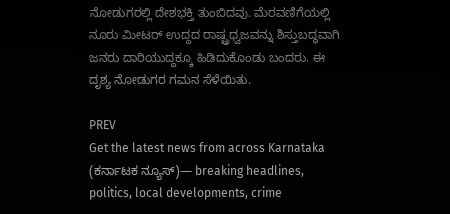ನೋಡುಗರಲ್ಲಿ ದೇಶಭಕ್ತಿ ತುಂಬಿದವು. ಮೆರವಣಿಗೆಯಲ್ಲಿ ನೂರು ಮೀಟರ್ ಉದ್ದದ ರಾಷ್ಟ್ರಧ್ವಜವನ್ನು ಶಿಸ್ತುಬದ್ಧವಾಗಿ ಜನರು ದಾರಿಯುದ್ದಕ್ಕೂ ಹಿಡಿದುಕೊಂಡು ಬಂದರು. ಈ ದೃಶ್ಯ ನೋಡುಗರ ಗಮನ ಸೆಳೆಯಿತು.

PREV
Get the latest news from across Karnataka (ಕರ್ನಾಟಕ ನ್ಯೂಸ್)— breaking headlines, politics, local developments, crime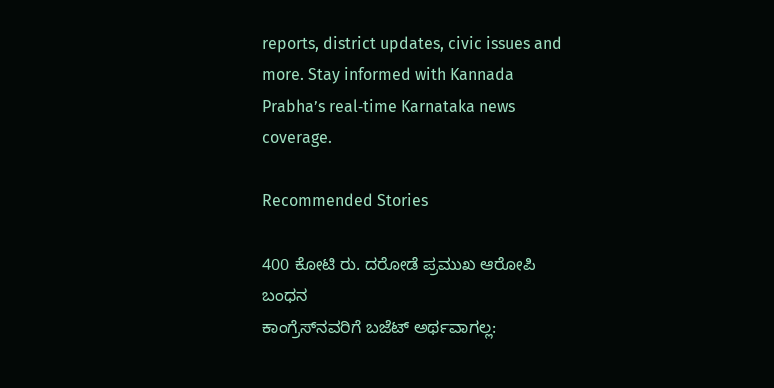reports, district updates, civic issues and more. Stay informed with Kannada Prabha’s real‑time Karnataka news coverage.

Recommended Stories

400 ಕೋಟಿ ರು. ದರೋಡೆ ಪ್ರಮುಖ ಆರೋಪಿ ಬಂಧನ
ಕಾಂಗ್ರೆಸ್‌ನವರಿಗೆ ಬಜೆಟ್ ಅರ್ಥವಾಗಲ್ಲ: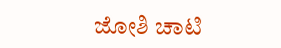ಜೋಶಿ ಚಾಟಿ